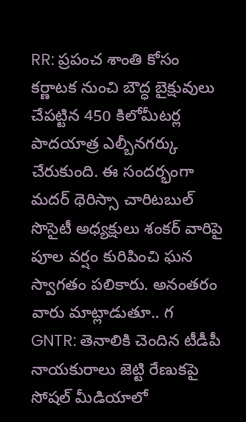RR: ప్రపంచ శాంతి కోసం కర్ణాటక నుంచి బౌద్ధ బైక్షువులు చేపట్టిన 450 కిలోమీటర్ల పాదయాత్ర ఎల్బీనగర్కు చేరుకుంది. ఈ సందర్భంగా మదర్ థెరిస్సా చారిటబుల్ సొసైటీ అధ్యక్షులు శంకర్ వారిపై పూల వర్షం కురిపించి ఘన స్వాగతం పలికారు. అనంతరం వారు మాట్లాడుతూ.. గ
GNTR: తెనాలికి చెందిన టీడీపీ నాయకురాలు జెట్టి రేణుకపై సోషల్ మీడియాలో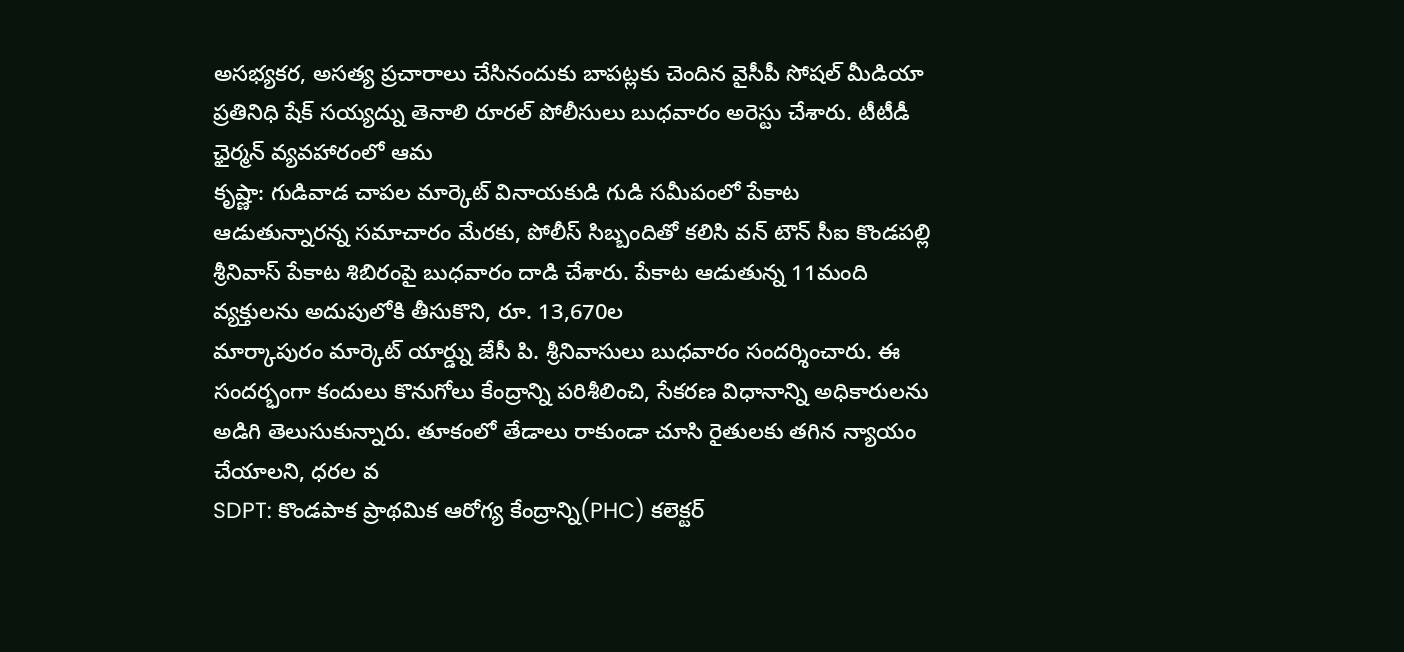అసభ్యకర, అసత్య ప్రచారాలు చేసినందుకు బాపట్లకు చెందిన వైసీపీ సోషల్ మీడియా ప్రతినిధి షేక్ సయ్యద్ను తెనాలి రూరల్ పోలీసులు బుధవారం అరెస్టు చేశారు. టీటీడీ ఛైర్మన్ వ్యవహారంలో ఆమ
కృష్ణా: గుడివాడ చాపల మార్కెట్ వినాయకుడి గుడి సమీపంలో పేకాట ఆడుతున్నారన్న సమాచారం మేరకు, పోలీస్ సిబ్బందితో కలిసి వన్ టౌన్ సీఐ కొండపల్లి శ్రీనివాస్ పేకాట శిబిరంపై బుధవారం దాడి చేశారు. పేకాట ఆడుతున్న 11మంది వ్యక్తులను అదుపులోకి తీసుకొని, రూ. 13,670ల
మార్కాపురం మార్కెట్ యార్డ్ను జేసీ పి. శ్రీనివాసులు బుధవారం సందర్శించారు. ఈ సందర్భంగా కందులు కొనుగోలు కేంద్రాన్ని పరిశీలించి, సేకరణ విధానాన్ని అధికారులను అడిగి తెలుసుకున్నారు. తూకంలో తేడాలు రాకుండా చూసి రైతులకు తగిన న్యాయం చేయాలని, ధరల వ
SDPT: కొండపాక ప్రాథమిక ఆరోగ్య కేంద్రాన్ని(PHC) కలెక్టర్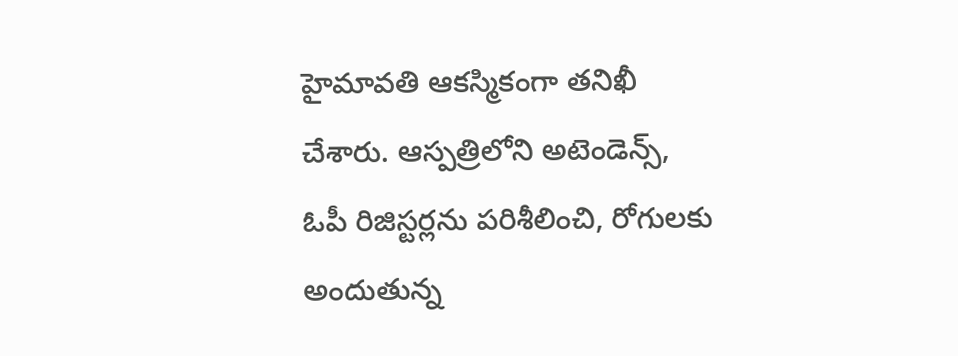హైమావతి ఆకస్మికంగా తనిఖీ చేశారు. ఆస్పత్రిలోని అటెండెన్స్, ఓపీ రిజిస్టర్లను పరిశీలించి, రోగులకు అందుతున్న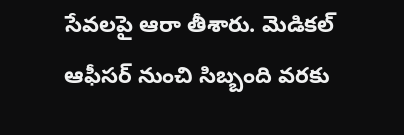సేవలపై ఆరా తీశారు. మెడికల్ ఆఫీసర్ నుంచి సిబ్బంది వరకు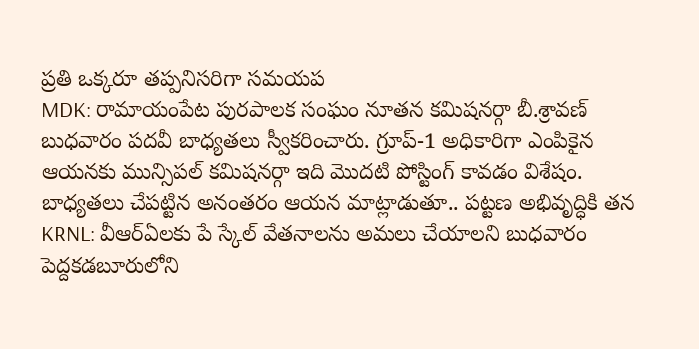ప్రతి ఒక్కరూ తప్పనిసరిగా సమయప
MDK: రామాయంపేట పురపాలక సంఘం నూతన కమిషనర్గా బీ.శ్రావణ్ బుధవారం పదవీ బాధ్యతలు స్వీకరించారు. గ్రూప్-1 అధికారిగా ఎంపికైన ఆయనకు మున్సిపల్ కమిషనర్గా ఇది మొదటి పోస్టింగ్ కావడం విశేషం. బాధ్యతలు చేపట్టిన అనంతరం ఆయన మాట్లాడుతూ.. పట్టణ అభివృద్ధికి తన
KRNL: వీఆర్ఏలకు పే స్కేల్ వేతనాలను అమలు చేయాలని బుధవారం పెద్దకడబూరులోని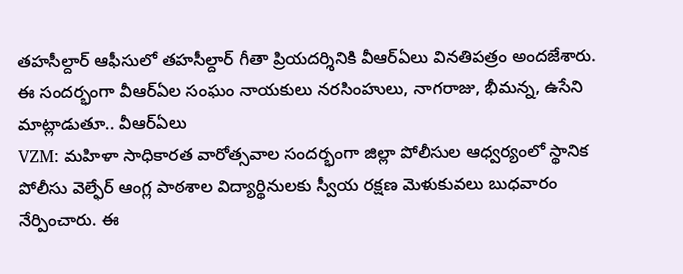తహసీల్దార్ ఆఫీసులో తహసీల్దార్ గీతా ప్రియదర్శినికి వీఆర్ఏలు వినతిపత్రం అందజేశారు. ఈ సందర్భంగా వీఆర్ఏల సంఘం నాయకులు నరసింహులు, నాగరాజు, భీమన్న, ఉసేని మాట్లాడుతూ.. వీఆర్ఏలు
VZM: మహిళా సాధికారత వారోత్సవాల సందర్భంగా జిల్లా పోలీసుల ఆధ్వర్యంలో స్థానిక పోలీసు వెల్ఫేర్ ఆంగ్ల పాఠశాల విద్యార్థినులకు స్వీయ రక్షణ మెళుకువలు బుధవారం నేర్పించారు. ఈ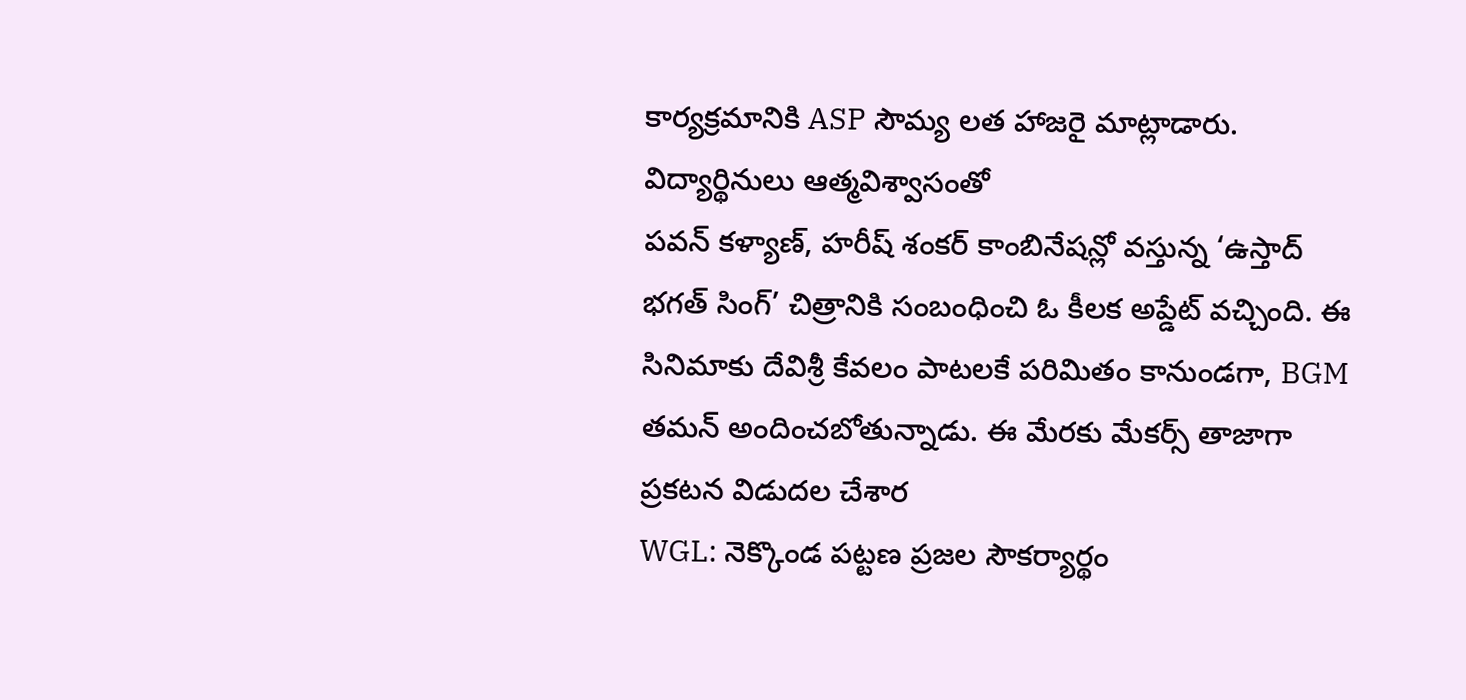కార్యక్రమానికి ASP సౌమ్య లత హాజరై మాట్లాడారు. విద్యార్థినులు ఆత్మవిశ్వాసంతో
పవన్ కళ్యాణ్, హరీష్ శంకర్ కాంబినేషన్లో వస్తున్న ‘ఉస్తాద్ భగత్ సింగ్’ చిత్రానికి సంబంధించి ఓ కీలక అప్డేట్ వచ్చింది. ఈ సినిమాకు దేవిశ్రీ కేవలం పాటలకే పరిమితం కానుండగా, BGM తమన్ అందించబోతున్నాడు. ఈ మేరకు మేకర్స్ తాజాగా ప్రకటన విడుదల చేశార
WGL: నెక్కొండ పట్టణ ప్రజల సౌకర్యార్థం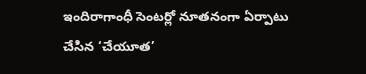ఇందిరాగాంధీ సెంటర్లో నూతనంగా ఏర్పాటు చేసిన ‘చేయూత’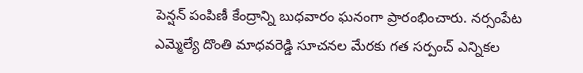పెన్షన్ పంపిణీ కేంద్రాన్ని బుధవారం ఘనంగా ప్రారంభించారు. నర్సంపేట ఎమ్మెల్యే దొంతి మాధవరెడ్డి సూచనల మేరకు గత సర్పంచ్ ఎన్నికల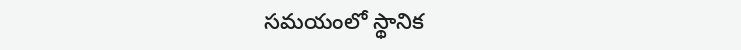సమయంలో స్థానిక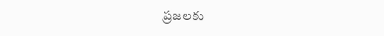ప్రజలకు